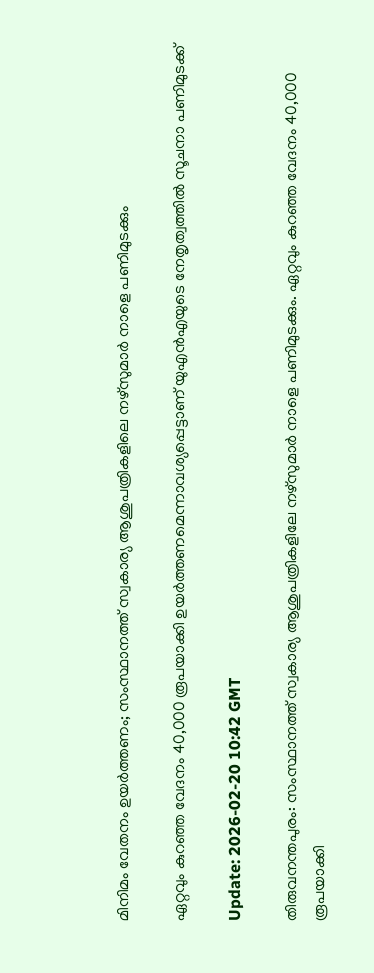മിനിമം വേതനം ഉയര്‍ത്തണം; സംസ്ഥാനത്ത് സ്വകാര്യ ആശുപത്രികളിലെ നഴ്‌സുമാര്‍ നാളെ പണിമുടക്കും

ഏറ്റവും കുറഞ്ഞ വേദനം 40,000 രൂപയാക്കി ഉയര്‍ത്തണമെന്നാവശ്യപ്പെട്ടാണ് യുഎന്‍എയുടെ നേതൃത്വത്തില്‍ സൂചനാ പണിമുടക്ക്

Update: 2026-02-20 10:42 GMT

തിരുവനന്തപുരം: സംസ്ഥാനത്ത് സ്വകാര്യ ആശുപത്രികളിലേ നഴ്‌സുമാര്‍ നാളെ പണിമുടക്കും. ഏറ്റവും കുറഞ്ഞ വേദനം 40,000 രൂപയാക്കി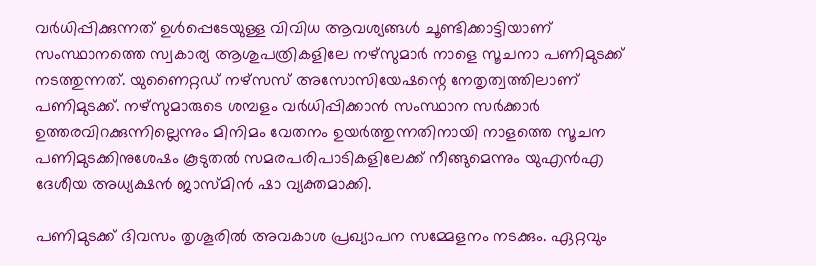വര്‍ധിപ്പിക്കുന്നത് ഉള്‍പ്പെടേയുള്ള വിവിധ ആവശ്യങ്ങള്‍ ചൂണ്ടിക്കാട്ടിയാണ് സംസ്ഥാനത്തെ സ്വകാര്യ ആശുപത്രികളിലേ നഴ്‌സുമാര്‍ നാളെ സൂചനാ പണിമുടക്ക് നടത്തുന്നത്. യുണൈറ്റഡ് നഴ്‌സസ് അസോസിയേഷന്റെ നേതൃത്വത്തിലാണ് പണിമുടക്ക്. നഴ്‌സുമാരുടെ ശമ്പളം വര്‍ധിപ്പിക്കാന്‍ സംസ്ഥാന സര്‍ക്കാര്‍ ഉത്തരവിറക്കുന്നില്ലെന്നും മിനിമം വേതനം ഉയര്‍ത്തുന്നതിനായി നാളത്തെ സൂചന പണിമുടക്കിനുശേഷം കൂടുതല്‍ സമരപരിപാടികളിലേക്ക് നീങ്ങുമെന്നും യുഎന്‍എ ദേശീയ അധ്യക്ഷന്‍ ജാസ്മിന്‍ ഷാ വ്യക്തമാക്കി.

പണിമുടക്ക് ദിവസം തൃശൂരില്‍ അവകാശ പ്രഖ്യാപന സമ്മേളനം നടക്കും. ഏറ്റവും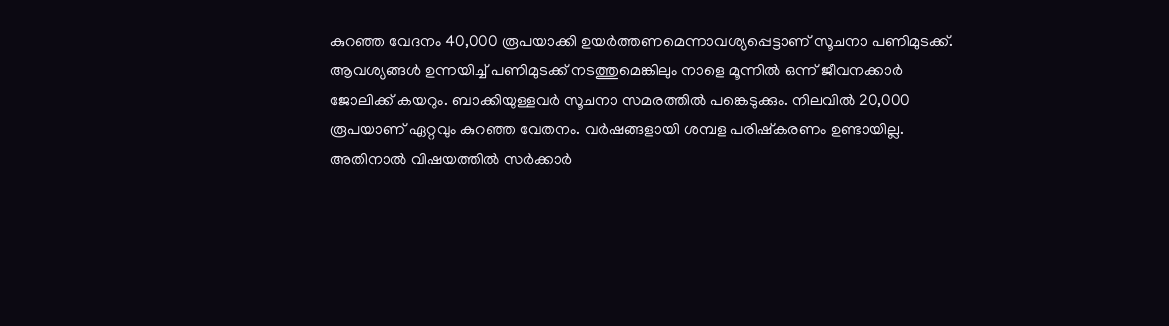കുറഞ്ഞ വേദനം 40,000 രൂപയാക്കി ഉയര്‍ത്തണമെന്നാവശ്യപ്പെട്ടാണ് സൂചനാ പണിമുടക്ക്. ആവശ്യങ്ങള്‍ ഉന്നയിച്ച് പണിമുടക്ക് നടത്തുമെങ്കിലും നാളെ മൂന്നില്‍ ഒന്ന് ജീവനക്കാര്‍ ജോലിക്ക് കയറും. ബാക്കിയുള്ളവര്‍ സൂചനാ സമരത്തില്‍ പങ്കെടുക്കും. നിലവില്‍ 20,000 രൂപയാണ് ഏറ്റവും കുറഞ്ഞ വേതനം. വര്‍ഷങ്ങളായി ശമ്പള പരിഷ്‌കരണം ഉണ്ടായില്ല. അതിനാല്‍ വിഷയത്തില്‍ സര്‍ക്കാര്‍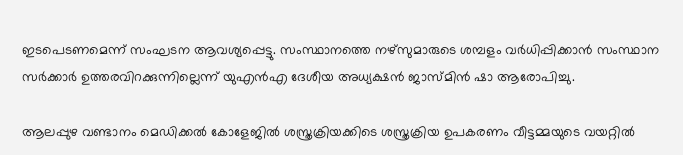ഇടപെടണമെന്ന് സംഘടന ആവശ്യപ്പെട്ടു. സംസ്ഥാനത്തെ നഴ്‌സുമാരുടെ ശമ്പളം വര്‍ധിപ്പിക്കാന്‍ സംസ്ഥാന സര്‍ക്കാര്‍ ഉത്തരവിറക്കുന്നില്ലെന്ന് യുഎന്‍എ ദേശീയ അധ്യക്ഷന്‍ ജാസ്മിന്‍ ഷാ ആരോപിച്ചു.

ആലപ്പുഴ വണ്ടാനം മെഡിക്കല്‍ കോളേജില്‍ ശസ്ത്രക്രിയക്കിടെ ശസ്ത്രക്രിയ ഉപകരണം വീട്ടമ്മയുടെ വയറ്റില്‍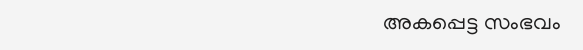അകപ്പെട്ട സംഭവം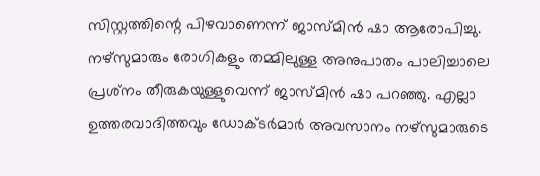സിസ്റ്റത്തിന്റെ പിഴവാണെന്ന് ജാസ്മിന്‍ ഷാ ആരോപിച്ചു. നഴ്‌സുമാരും രോഗികളും തമ്മിലുള്ള അനുപാതം പാലിച്ചാലെ പ്രശ്‌നം തീരുകയുള്ളുവെന്ന് ജാസ്മിന്‍ ഷാ പറഞ്ഞു. എല്ലാ ഉത്തരവാദിത്തവും ഡോക്ടര്‍മാര്‍ അവസാനം നഴ്‌സുമാരുടെ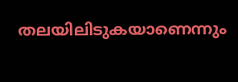തലയിലിടുകയാണെന്നും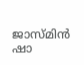ജാസ്മിന്‍ ഷാ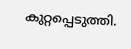കുറ്റപ്പെടുത്തി.